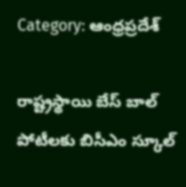Category: ఆంధ్రప్రదేశ్

రాష్ట్రస్థాయి బేస్ బాల్ పోటీలకు బిసీఎం స్కూల్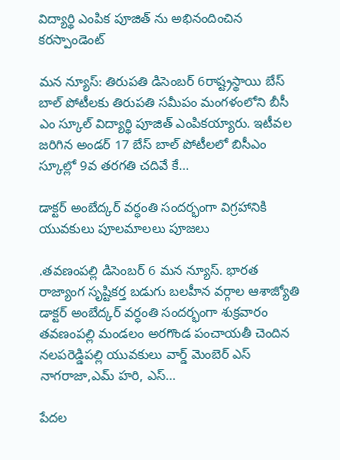విద్యార్థి ఎంపిక పూజిత్ ను అభినందించిన కరస్పాండెంట్

మన న్యూస్: తిరుపతి డిసెంబర్ 6రాష్ట్రస్థాయి బేస్ బాల్ పోటీలకు తిరుపతి సమీపం మంగళంలోని బీసీ ఎం స్కూల్ విద్యార్థి పూజిత్ ఎంపికయ్యారు. ఇటీవల జరిగిన అండర్ 17 బేస్ బాల్ పోటీలలో బిసీఎం స్కూల్లో 9వ తరగతి చదివే కే…

డాక్టర్ అంబేద్కర్ వర్ధంతి సందర్భంగా విగ్రహానికి యువకులు పూలమాలలు పూజలు

.తవణంపల్లి డిసెంబర్ 6 మన న్యూస్. భారత రాజ్యాంగ సృష్టికర్త బడుగు బలహీన వర్గాల ఆశాజ్యోతి డాక్టర్ అంబేద్కర్ వర్ధంతి సందర్భంగా శుక్రవారం తవణంపల్లి మండలం అరగొండ పంచాయతీ చెందిన నలపరెడ్డిపల్లి యువకులు వార్డ్ మెంబెర్ ఎస్ నాగరాజా,ఎమ్ హరి, ఎస్…

పేదల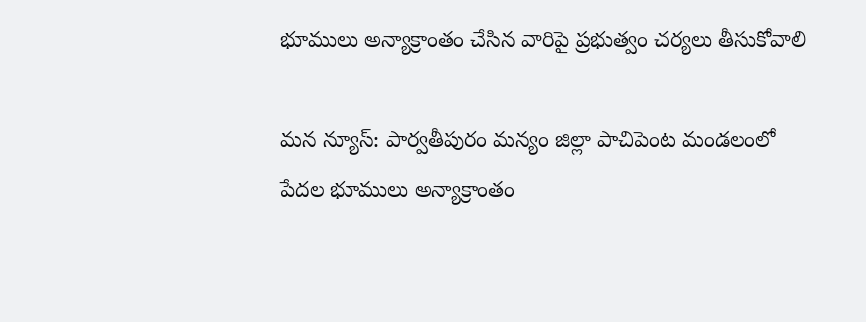భూములు అన్యాక్రాంతం చేసిన వారిపై ప్రభుత్వం చర్యలు తీసుకోవాలి

మన న్యూస్: పార్వతీపురం మన్యం జిల్లా పాచిపెంట మండలంలో పేదల భూములు అన్యాక్రాంతం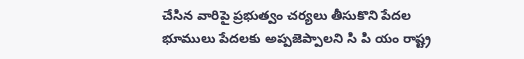చేసిన వారిపై ప్రభుత్వం చర్యలు తీసుకొని పేదల భూములు పేదలకు అప్పజెప్పాలని సి పి యం రాష్ట్ర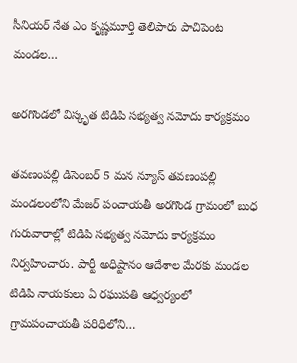సీనియర్ నేత ఎం కృష్ణమూర్తి తెలిపారు పాచిపెంట మండల…

అరగొండలో విస్కృత టిడిపి సభ్యత్వ నమోదు కార్యక్రమం

తవణంపల్లి డిసెంబర్ 5 మన న్యూస్ తవణంపల్లి మండలంలోని మేజర్ పంచాయతీ అరగొండ గ్రామంలో బుధ గురువారాల్లో టిడిపి సభ్యత్వ నమోదు కార్యక్రమం నిర్వహించారు. పార్టీ అధిష్టానం ఆదేశాల మేరకు మండల టిడిపి నాయకులు ఏ రఘుపతి ఆధ్వర్యంలో గ్రామపంచాయతీ పరిధిలోని…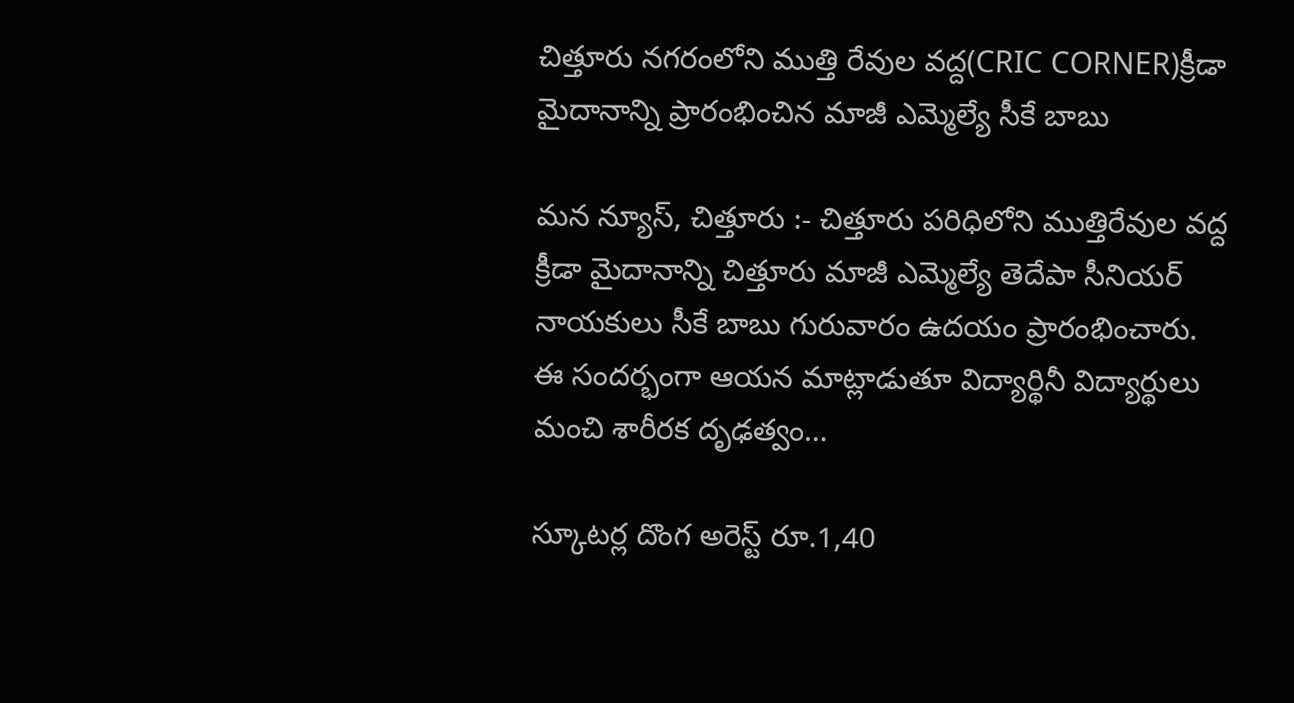చిత్తూరు నగరంలోని ముత్తి రేవుల వద్ద(CRIC CORNER)క్రీడా మైదానాన్ని ప్రారంభించిన మాజీ ఎమ్మెల్యే సీకే బాబు

మన న్యూస్, చిత్తూరు :- చిత్తూరు పరిధిలోని ముత్తిరేవుల వద్ద క్రీడా మైదానాన్ని చిత్తూరు మాజీ ఎమ్మెల్యే తెదేపా సీనియర్ నాయకులు సీకే బాబు గురువారం ఉదయం ప్రారంభించారు. ఈ సందర్భంగా ఆయన మాట్లాడుతూ విద్యార్థినీ విద్యార్థులు మంచి శారీరక దృఢత్వం…

స్కూటర్ల దొంగ అరెస్ట్ రూ.1,40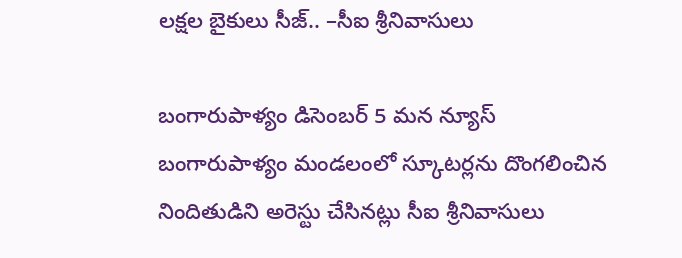లక్షల బైకులు సీజ్.. –సీఐ శ్రీనివాసులు

బంగారుపాళ్యం డిసెంబర్ 5 మన న్యూస్ బంగారుపాళ్యం మండలంలో స్కూటర్లను దొంగలించిన నిందితుడిని అరెస్టు చేసినట్లు సీఐ శ్రీనివాసులు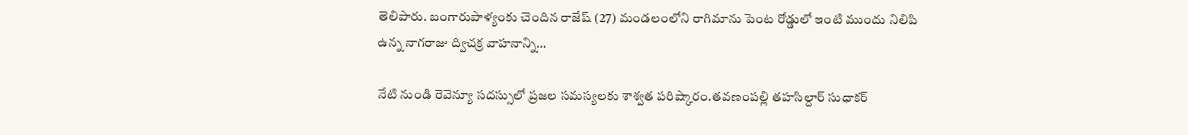తెలిపారు. బంగారుపాళ్యంకు చెందిన రాజేష్ (27) మండలంలోని రాగిమాను పెంట రోడ్డులో ఇంటి ముందు నిలిపి ఉన్న నాగరాజు ద్విచక్ర వాహనాన్ని…

నేటి నుండి రెవెన్యూ సదస్సులో ప్రజల సమస్యలకు శాశ్వత పరిష్కారం.తవణంపల్లి తహసిల్దార్ సుధాకర్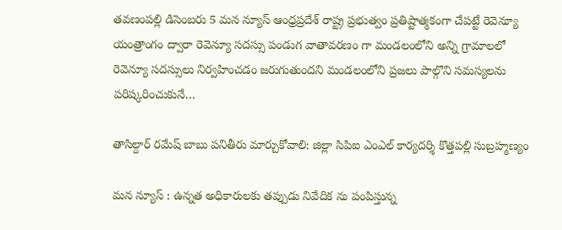తవణంపల్లి డిసెంబరు 5 మన న్యూస్ ఆంధ్రప్రదేశ్ రాష్ట్ర ప్రభుత్వం ప్రతిష్టాత్మకంగా చేపట్టే రెవెన్యూ యంత్రాంగం ద్వారా రెవెన్యూ సదస్సు పండుగ వాతావరణం గా మండలంలోని అన్ని గ్రామాలలో రెవెన్యూ సదస్సులు నిర్వహించడం జరుగుతుందని మండలంలోని ప్రజలు పాల్గొని సమస్యలను పరిష్కరించుకునే…

తాసిల్దార్ రమేష్ బాబు పనితీరు మార్చుకోవాలి: జిల్లా సిపిఐ ఎంఎల్ కార్యదర్శి కొత్తపల్లి సుబ్రహ్మణ్యం

మన న్యూస్ : ఉన్నత అధికారులకు తప్పుడు నివేదిక ను పంపిస్తున్న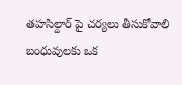తహసిల్దార్ పై చర్యలు తీసుకోవాలి బంధువులకు ఒక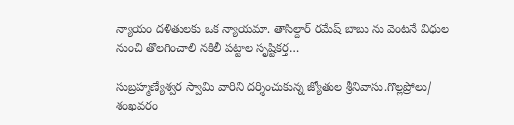న్యాయం దళితులకు ఒక న్యాయమా. తాసిల్దార్ రమేష్ బాబు ను వెంటనే విధుల నుంచి తొలగించాలి నకిలీ పట్టాల సృష్టికర్త…

సుబ్రహ్మణ్యేశ్వర స్వామి వారిని దర్శించుకున్న జ్యోతుల శ్రీనివాసు.గొల్లప్రోలు/ శంఖవరం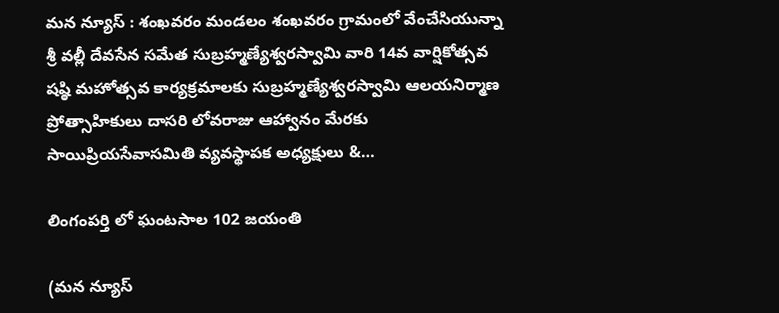మన న్యూస్ : శంఖవరం మండలం శంఖవరం గ్రామంలో వేంచేసియున్నా శ్రీ వల్లీ దేవసేన సమేత సుబ్రహ్మణ్యేశ్వరస్వామి వారి 14వ వార్షికోత్సవ షష్ఠి మహోత్సవ కార్యక్రమాలకు సుబ్రహ్మణ్యేశ్వరస్వామి ఆలయనిర్మాణ ప్రోత్సాహికులు దాసరి లోవరాజు ఆహ్వానం మేరకు సాయిప్రియసేవాసమితి వ్యవస్థాపక అధ్యక్షులు &…

లింగంపర్తి లో ఘంటసాల 102 జయంతి

(మన న్యూస్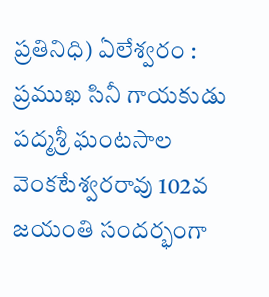ప్రతినిధి) ఏలేశ్వరం : ప్రముఖ సినీ గాయకుడు పద్మశ్రీ ఘంటసాల వెంకటేశ్వరరావు 102వ జయంతి సందర్భంగా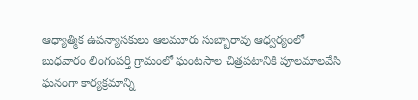ఆధ్యాత్మిక ఉపన్యాసకులు ఆలమూరు సుబ్బారావు ఆధ్వర్యంలో బుధవారం లింగంపర్తి గ్రామంలో ఘంటసాల చిత్రపటానికి పూలమాలవేసి ఘనంగా కార్యక్రమాన్ని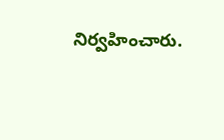నిర్వహించారు.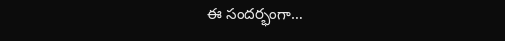ఈ సందర్భంగా…